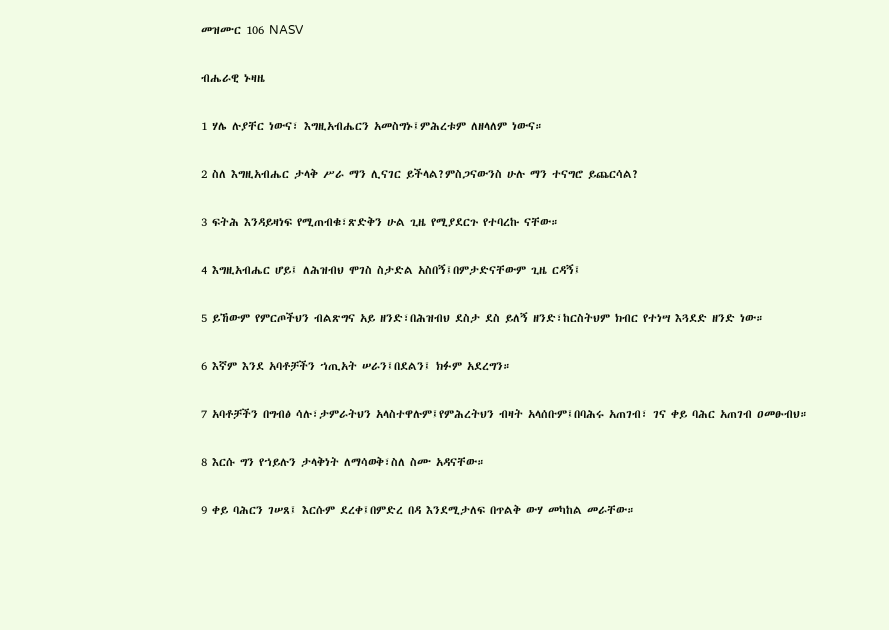መዝሙር 106 NASV

ብሔራዊ ኑዛዜ

1 ሃሌ ሉያቸር ነውና፣ እግዚአብሔርን አመስግኑ፤ምሕረቱም ለዘላለም ነውና።

2 ስለ እግዚአብሔር ታላቅ ሥራ ማን ሊናገር ይችላል?ምስጋናውንስ ሁሉ ማን ተናግሮ ይጨርሳል?

3 ፍትሕ እንዳይዛነፍ የሚጠብቁ፣ጽድቅን ሁል ጊዜ የሚያደርጉ የተባረኩ ናቸው።

4 እግዚአብሔር ሆይ፤ ለሕዝብህ ሞገስ ስታድል አስበኝ፤በምታድናቸውም ጊዜ ርዳኝ፤

5 ይኸውም የምርጦችህን ብልጽግና አይ ዘንድ፣በሕዝብህ ደስታ ደስ ይለኝ ዘንድ፣ከርስትህም ክብር የተነሣ እጓደድ ዘንድ ነው።

6 እኛም እንደ አባቶቻችን ኀጢአት ሠራን፤በደልን፤ ክፉም አደረግን።

7 አባቶቻችን በግብፅ ሳሉ፣ታምራትህን አላስተዋሉም፤የምሕረትህን ብዛት አላሰቡም፤በባሕሩ አጠገብ፣ ገና ቀይ ባሕር አጠገብ ዐመፁብህ።

8 እርሱ ግን የኀይሉን ታላቅነት ለማሳወቅ፣ስለ ስሙ አዳናቸው።

9 ቀይ ባሕርን ገሠጸ፤ እርሱም ደረቀ፤በምድረ በዳ እንደሚታለፍ በጥልቅ ውሃ መካከል መራቸው።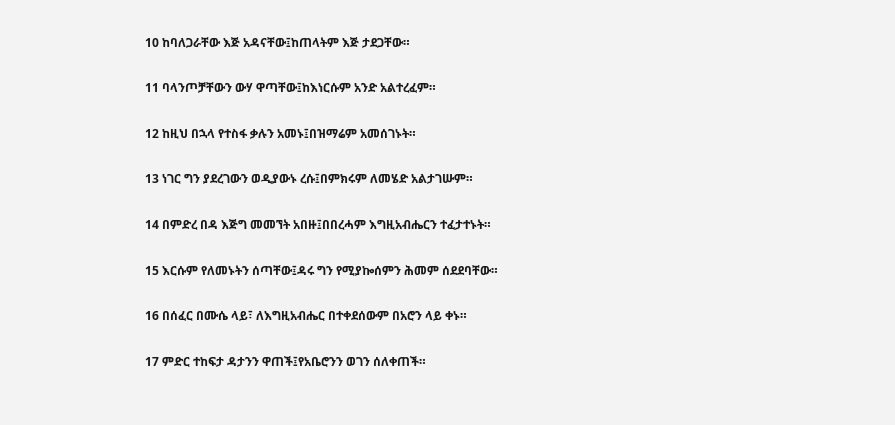10 ከባለጋራቸው እጅ አዳናቸው፤ከጠላትም እጅ ታደጋቸው።

11 ባላንጦቻቸውን ውሃ ዋጣቸው፤ከእነርሱም አንድ አልተረፈም።

12 ከዚህ በኋላ የተስፋ ቃሉን አመኑ፤በዝማሬም አመሰገኑት።

13 ነገር ግን ያደረገውን ወዲያውኑ ረሱ፤በምክሩም ለመሄድ አልታገሡም።

14 በምድረ በዳ እጅግ መመኘት አበዙ፤በበረሓም እግዚአብሔርን ተፈታተኑት።

15 እርሱም የለመኑትን ሰጣቸው፤ዳሩ ግን የሚያኰሰምን ሕመም ሰደደባቸው።

16 በሰፈር በሙሴ ላይ፣ ለእግዚአብሔር በተቀደሰውም በአሮን ላይ ቀኑ።

17 ምድር ተከፍታ ዳታንን ዋጠች፤የአቤሮንን ወገን ሰለቀጠች።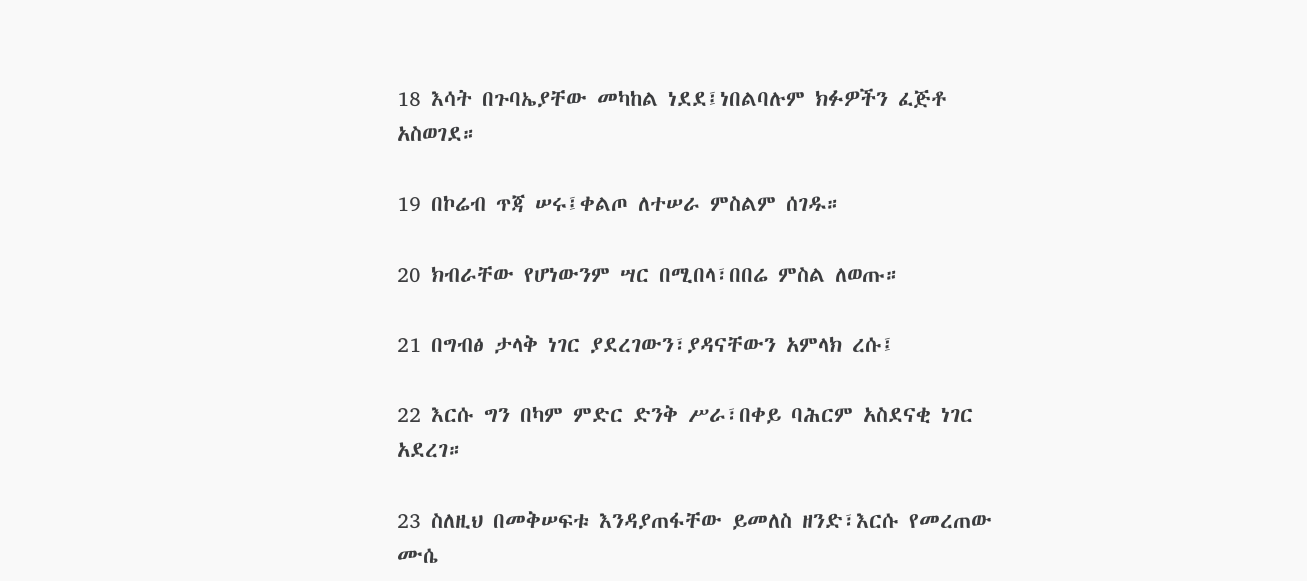18 እሳት በጉባኤያቸው መካከል ነደደ፤ነበልባሉም ክፉዎችን ፈጅቶ አስወገደ።

19 በኮሬብ ጥጃ ሠሩ፤ቀልጦ ለተሠራ ምስልም ሰገዱ።

20 ክብራቸው የሆነውንም ሣር በሚበላ፣በበሬ ምስል ለወጡ።

21 በግብፅ ታላቅ ነገር ያደረገውን፣ያዳናቸውን አምላክ ረሱ፤

22 እርሱ ግን በካም ምድር ድንቅ ሥራ፣በቀይ ባሕርም አስደናቂ ነገር አደረገ።

23 ስለዚህ በመቅሠፍቱ እንዳያጠፋቸው ይመለስ ዘንድ፣እርሱ የመረጠው ሙሴ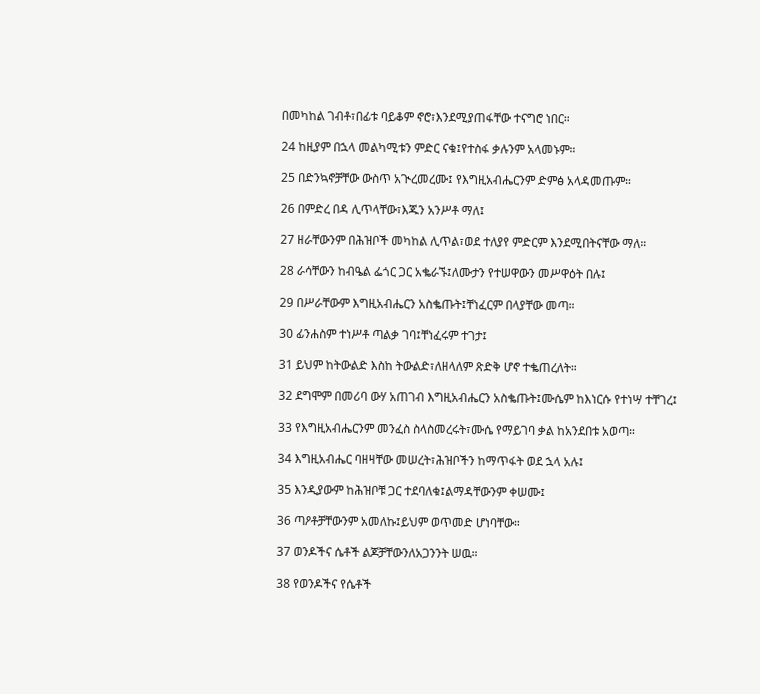በመካከል ገብቶ፣በፊቱ ባይቆም ኖሮ፣እንደሚያጠፋቸው ተናግሮ ነበር።

24 ከዚያም በኋላ መልካሚቱን ምድር ናቁ፤የተስፋ ቃሉንም አላመኑም።

25 በድንኳኖቻቸው ውስጥ አጒረመረሙ፤ የእግዚአብሔርንም ድምፅ አላዳመጡም።

26 በምድረ በዳ ሊጥላቸው፣እጁን አንሥቶ ማለ፤

27 ዘራቸውንም በሕዝቦች መካከል ሊጥል፣ወደ ተለያየ ምድርም እንደሚበትናቸው ማለ።

28 ራሳቸውን ከብዔል ፌጎር ጋር አቈራኙ፤ለሙታን የተሠዋውን መሥዋዕት በሉ፤

29 በሥራቸውም እግዚአብሔርን አስቈጡት፤ቸነፈርም በላያቸው መጣ።

30 ፊንሐስም ተነሥቶ ጣልቃ ገባ፤ቸነፈሩም ተገታ፤

31 ይህም ከትውልድ እስከ ትውልድ፣ለዘላለም ጽድቅ ሆኖ ተቈጠረለት።

32 ደግሞም በመሪባ ውሃ አጠገብ እግዚአብሔርን አስቈጡት፤ሙሴም ከእነርሱ የተነሣ ተቸገረ፤

33 የእግዚአብሔርንም መንፈስ ስላስመረሩት፣ሙሴ የማይገባ ቃል ከአንደበቱ አወጣ።

34 እግዚአብሔር ባዘዛቸው መሠረት፣ሕዝቦችን ከማጥፋት ወደ ኋላ አሉ፤

35 እንዲያውም ከሕዝቦቹ ጋር ተደባለቁ፤ልማዳቸውንም ቀሠሙ፤

36 ጣዖቶቻቸውንም አመለኩ፤ይህም ወጥመድ ሆነባቸው።

37 ወንዶችና ሴቶች ልጆቻቸውንለአጋንንት ሠዉ።

38 የወንዶችና የሴቶች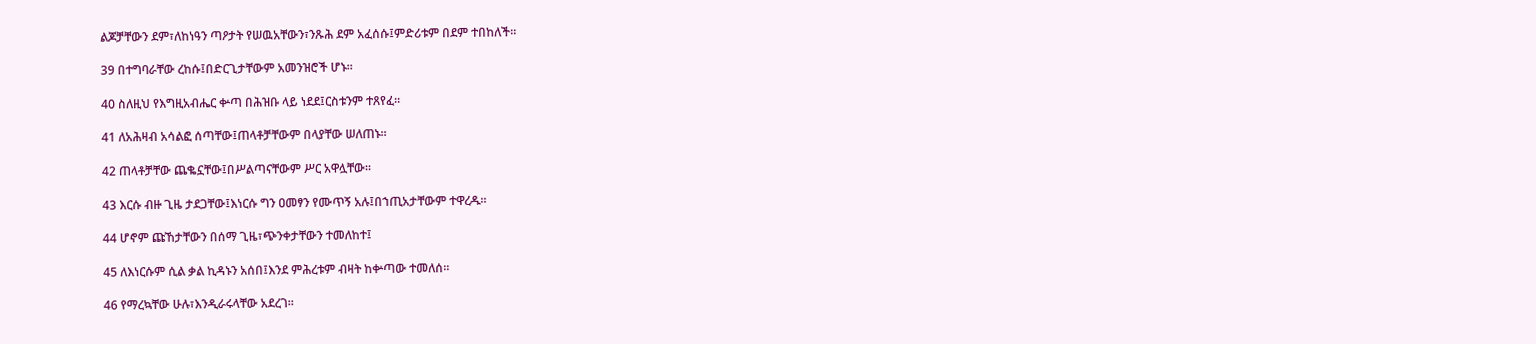ልጆቻቸውን ደም፣ለከነዓን ጣዖታት የሠዉአቸውን፣ንጹሕ ደም አፈሰሱ፤ምድሪቱም በደም ተበከለች።

39 በተግባራቸው ረከሱ፤በድርጊታቸውም አመንዝሮች ሆኑ።

40 ስለዚህ የእግዚአብሔር ቍጣ በሕዝቡ ላይ ነደደ፤ርስቱንም ተጸየፈ።

41 ለአሕዛብ አሳልፎ ሰጣቸው፤ጠላቶቻቸውም በላያቸው ሠለጠኑ።

42 ጠላቶቻቸው ጨቈኗቸው፤በሥልጣናቸውም ሥር አዋሏቸው።

43 እርሱ ብዙ ጊዜ ታደጋቸው፤እነርሱ ግን ዐመፃን የሙጥኝ አሉ፤በኀጢአታቸውም ተዋረዱ።

44 ሆኖም ጩኸታቸውን በሰማ ጊዜ፣ጭንቀታቸውን ተመለከተ፤

45 ለእነርሱም ሲል ቃል ኪዳኑን አሰበ፤እንደ ምሕረቱም ብዛት ከቍጣው ተመለሰ።

46 የማረኳቸው ሁሉ፣እንዲራሩላቸው አደረገ።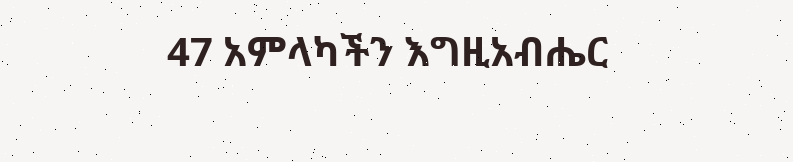47 አምላካችን እግዚአብሔር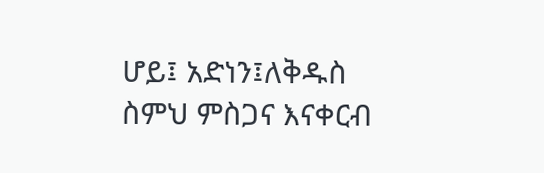ሆይ፤ አድነን፤ለቅዱስ ስምህ ምስጋና እናቀርብ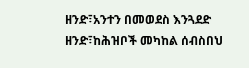ዘንድ፣አንተን በመወደስ እንጓደድ ዘንድ፣ከሕዝቦች መካከል ሰብስበህ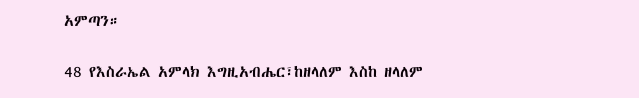አምጣን።

48 የእስራኤል አምላክ እግዚአብሔር፣ከዘላለም እስከ ዘላለም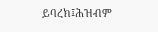ይባረክ፤ሕዝብም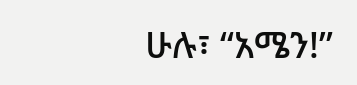ሁሉ፣ “አሜን!”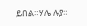ይበል።ሃሌ ሉያ።